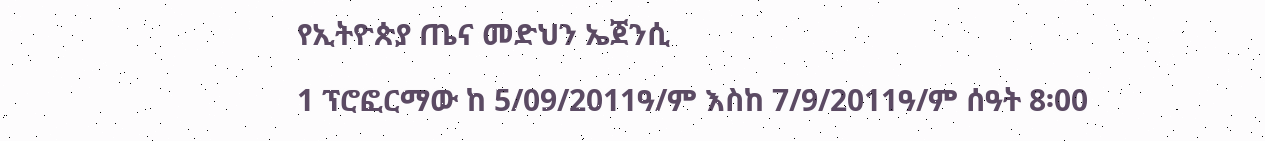የኢትዮጵያ ጤና መድህን ኤጀንሲ

1 ፕሮፎርማው ከ 5/09/2011ዓ/ም እስከ 7/9/2011ዓ/ም ሰዓት 8፡00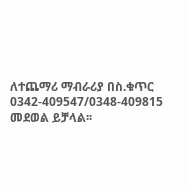ለተጨማሪ ማብራሪያ በስ.ቁጥር 0342-409547/0348-409815 መደወል ይቻላል፡፡